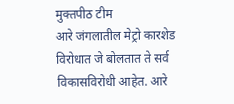मुक्तपीठ टीम
आरे जंगलातील मेट्रो कारशेड विरोधात जे बोलतात ते सर्व विकासविरोधी आहेत. आरे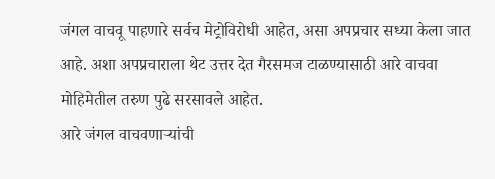जंगल वाचवू पाहणारे सर्वच मेट्रोविरोधी आहेत, असा अपप्रचार सध्या केला जात आहे. अशा अपप्रचाराला थेट उत्तर देत गैरसमज टाळण्यासाठी आरे वाचवा मोहिमेतील तरुण पुढे सरसावले आहेत.
आरे जंगल वाचवणाऱ्यांची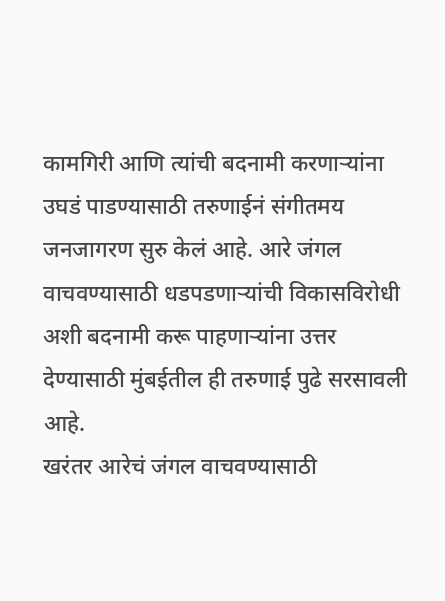कामगिरी आणि त्यांची बदनामी करणाऱ्यांना उघडं पाडण्यासाठी तरुणाईनं संगीतमय जनजागरण सुरु केलं आहे. आरे जंगल वाचवण्यासाठी धडपडणाऱ्यांची विकासविरोधी अशी बदनामी करू पाहणाऱ्यांना उत्तर देण्यासाठी मुंबईतील ही तरुणाई पुढे सरसावली आहे.
खरंतर आरेचं जंगल वाचवण्यासाठी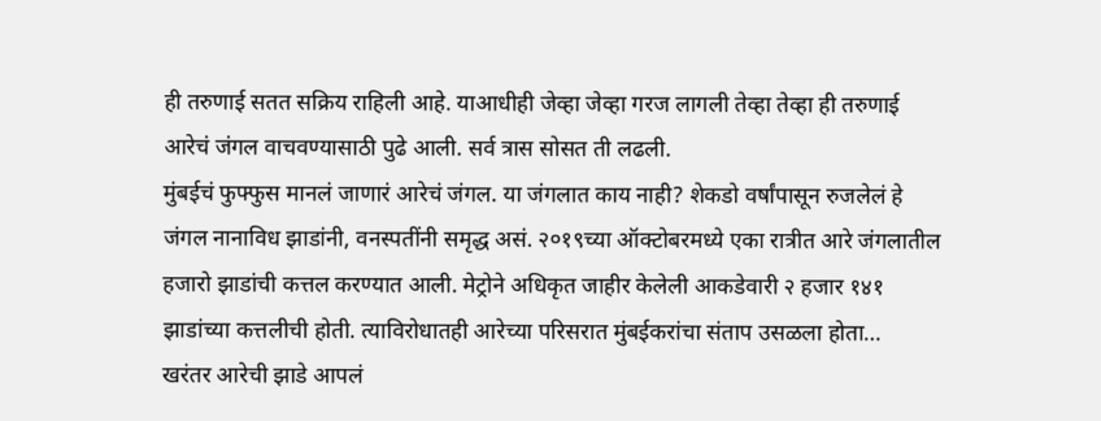ही तरुणाई सतत सक्रिय राहिली आहे. याआधीही जेव्हा जेव्हा गरज लागली तेव्हा तेव्हा ही तरुणाई आरेचं जंगल वाचवण्यासाठी पुढे आली. सर्व त्रास सोसत ती लढली.
मुंबईचं फुफ्फुस मानलं जाणारं आरेचं जंगल. या जंगलात काय नाही? शेकडो वर्षांपासून रुजलेलं हे जंगल नानाविध झाडांनी, वनस्पतींनी समृद्ध असं. २०१९च्या ऑक्टोबरमध्ये एका रात्रीत आरे जंगलातील हजारो झाडांची कत्तल करण्यात आली. मेट्रोने अधिकृत जाहीर केलेली आकडेवारी २ हजार १४१ झाडांच्या कत्तलीची होती. त्याविरोधातही आरेच्या परिसरात मुंबईकरांचा संताप उसळला होता…
खरंतर आरेची झाडे आपलं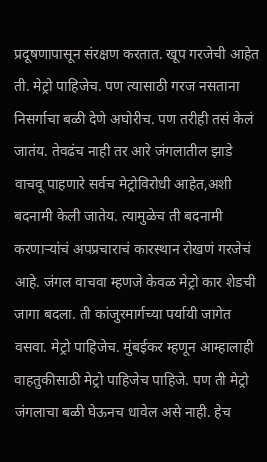प्रदूषणापासून संरक्षण करतात. खूप गरजेची आहेत ती. मेट्रो पाहिजेच. पण त्यासाठी गरज नसताना निसर्गाचा बळी देणे अघोरीच. पण तरीही तसं केलं जातंय. तेवढंच नाही तर आरे जंगलातील झाडे वाचवू पाहणारे सर्वच मेट्रोविरोधी आहेत,अशी बदनामी केली जातेय. त्यामुळेच ती बदनामी करणाऱ्यांचं अपप्रचाराचं कारस्थान रोखणं गरजेचं आहे. जंगल वाचवा म्हणजे केवळ मेट्रो कार शेडची जागा बदला. ती कांजुरमार्गच्या पर्यायी जागेत वसवा. मेट्रो पाहिजेच. मुंबईकर म्हणून आम्हालाही वाहतुकीसाठी मेट्रो पाहिजेच पाहिजे. पण ती मेट्रो जंगलाचा बळी घेऊनच धावेल असे नाही. हेच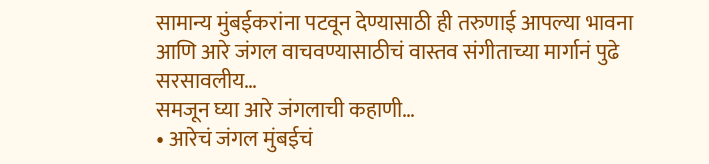सामान्य मुंबईकरांना पटवून देण्यासाठी ही तरुणाई आपल्या भावना आणि आरे जंगल वाचवण्यासाठीचं वास्तव संगीताच्या मार्गानं पुढे सरसावलीय…
समजून घ्या आरे जंगलाची कहाणी…
• आरेचं जंगल मुंबईचं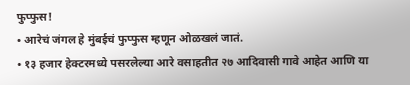फुप्फुस!
• आरेचं जंगल हे मुंबईचं फुप्फुस म्हणून ओळखलं जातं.
• १३ हजार हेक्टरमध्ये पसरलेल्या आरे वसाहतीत २७ आदिवासी गावे आहेत आणि या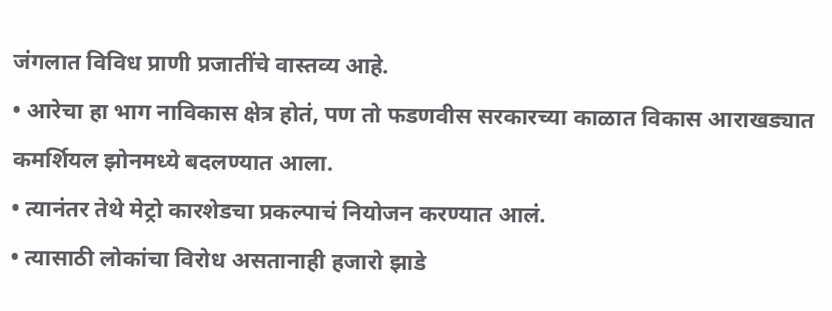जंगलात विविध प्राणी प्रजातींचे वास्तव्य आहे.
• आरेचा हा भाग नाविकास क्षेत्र होतं, पण तो फडणवीस सरकारच्या काळात विकास आराखड्यात कमर्शियल झोनमध्ये बदलण्यात आला.
• त्यानंतर तेथे मेट्रो कारशेडचा प्रकल्पाचं नियोजन करण्यात आलं.
• त्यासाठी लोकांचा विरोध असतानाही हजारो झाडे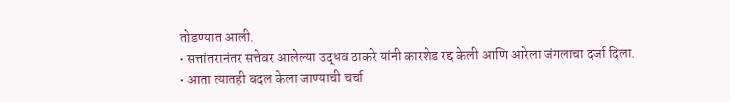तोडण्यात आली.
• सत्तांतरानंतर सत्तेवर आलेल्या उद्धव ठाकरे यांनी कारशेड रद्द केली आणि आरेला जंगलाचा दर्जा दिला.
• आता त्यातही बदल केला जाण्याची चर्चा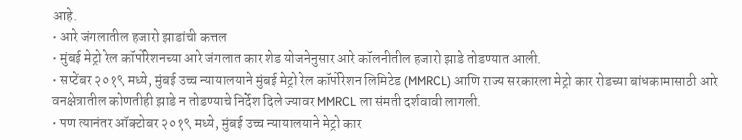आहे.
• आरे जंगलातील हजारो झाडांची कत्तल
• मुंबई मेट्रो रेल कॉर्पोरेशनच्या आरे जंगलात कार शेड योजनेनुसार आरे कॉलनीतील हजारो झाडे तोडण्यात आली.
• सप्टेंबर २०१९ मध्ये, मुंबई उच्च न्यायालयाने मुंबई मेट्रो रेल कॉर्पोरेशन लिमिटेड (MMRCL) आणि राज्य सरकारला मेट्रो कार रोडच्या बांधकामासाठी आरे वनक्षेत्रातील कोणतीही झाडे न तोडण्याचे निर्देश दिले ज्यावर MMRCL ला संमती दर्शवावी लागली.
• पण त्यानंतर ऑक्टोबर २०१९ मध्ये, मुंबई उच्च न्यायालयाने मेट्रो कार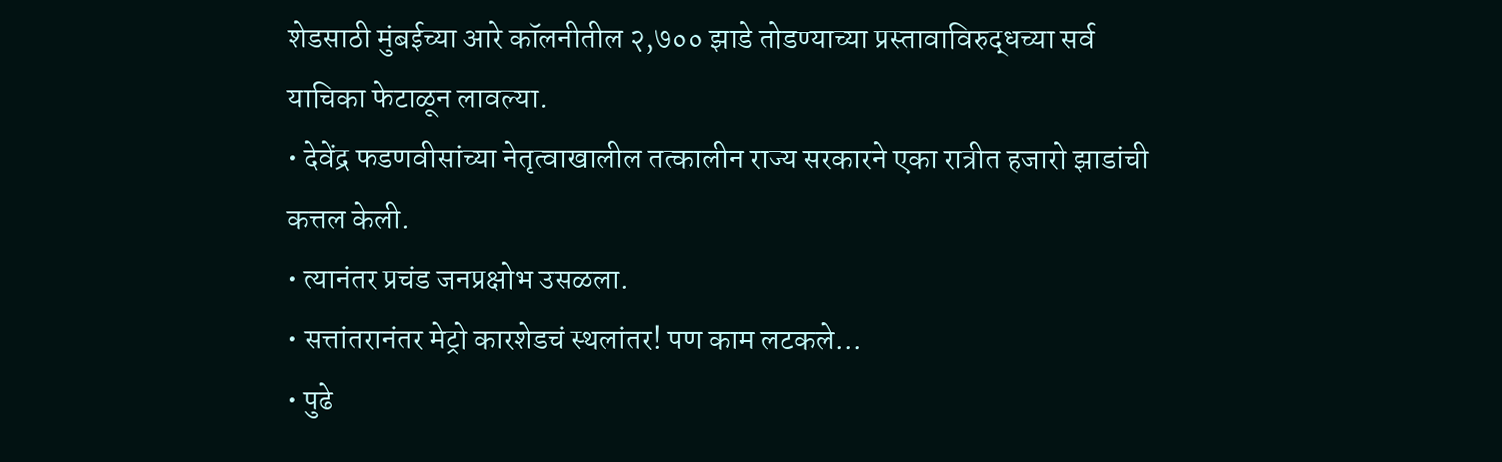शेडसाठी मुंबईच्या आरे कॉलनीतील २,७०० झाडे तोडण्याच्या प्रस्तावाविरुद्धच्या सर्व याचिका फेटाळून लावल्या.
• देवेंद्र फडणवीसांच्या नेतृत्वाखालील तत्कालीन राज्य सरकारने एका रात्रीत हजारो झाडांची कत्तल केली.
• त्यानंतर प्रचंड जनप्रक्षोभ उसळला.
• सत्तांतरानंतर मेट्रो कारशेडचं स्थलांतर! पण काम लटकले…
• पुढे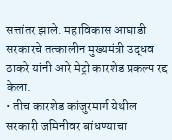सत्तांतर झाले. महाविकास आघाडी सरकारचे तत्कालीन मुख्यमंत्री उद्धव ठाकरे यांनी आरे मेट्रो कारशेड प्रकल्प रद्द केला.
• तीच कारशेड कांजुरमार्ग येथील सरकारी जमिनीवर बांधण्याचा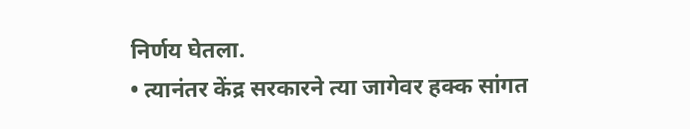निर्णय घेतला.
• त्यानंतर केंद्र सरकारने त्या जागेवर हक्क सांगत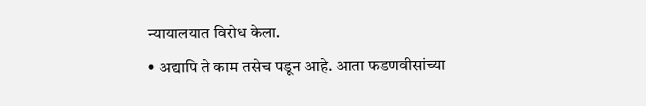न्यायालयात विरोध केला.
• अद्यापि ते काम तसेच पडून आहे. आता फडणवीसांच्या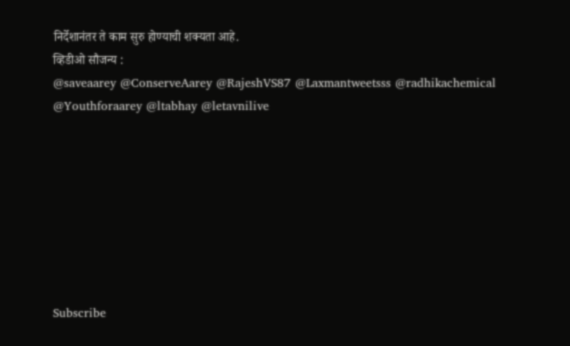निर्देशानंतर ते काम सुरु होण्याची शक्यता आहे.
व्हिडीओ सौजन्य :
@saveaarey @ConserveAarey @RajeshVS87 @Laxmantweetsss @radhikachemical @Youthforaarey @ltabhay @letavnilive








Subscribe